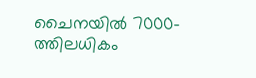ചൈനയില്‍ 7000-ത്തിലധികം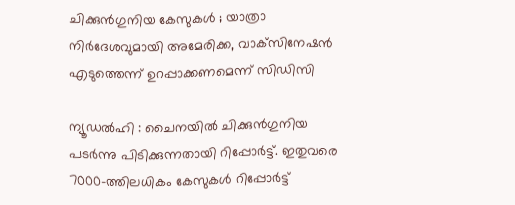ചിക്കുന്‍ഗുനിയ കേസുകള്‍ ; യാത്രാ നിര്‍ദേശവുമായി അമേരിക്ക, വാക്‌സിനേഷന്‍ എടുത്തെന്ന് ഉറപ്പാക്കണമെന്ന് സിഡിസി

ന്യൂഡല്‍ഹി : ചൈനയില്‍ ചിക്കുന്‍ഗുനിയ പടര്‍ന്നു പിടിക്കുന്നതായി റിപ്പോര്‍ട്ട്. ഇതുവരെ 7000-ത്തിലധികം കേസുകള്‍ റിപ്പോര്‍ട്ട്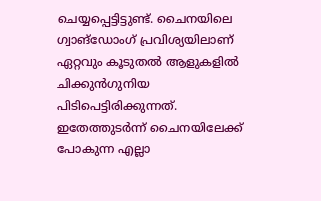ചെയ്യപ്പെട്ടിട്ടുണ്ട്. ചൈനയിലെ ഗ്വാങ്ഡോംഗ് പ്രവിശ്യയിലാണ് ഏറ്റവും കൂടുതല്‍ ആളുകളില്‍ ചിക്കുന്‍ഗുനിയ പിടിപെട്ടിരിക്കുന്നത്. ഇതേത്തുടര്‍ന്ന് ചൈനയിലേക്ക് പോകുന്ന എല്ലാ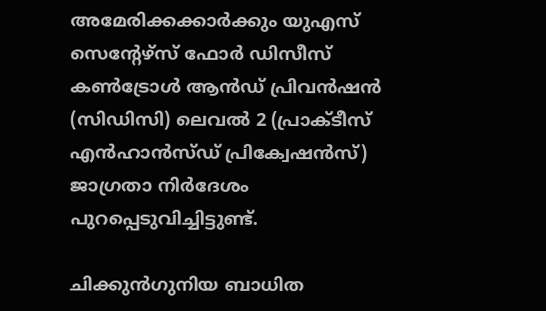അമേരിക്കക്കാര്‍ക്കും യുഎസ് സെന്റേഴ്‌സ് ഫോര്‍ ഡിസീസ് കണ്‍ട്രോള്‍ ആന്‍ഡ് പ്രിവന്‍ഷന്‍ (സിഡിസി) ലെവല്‍ 2 (പ്രാക്ടീസ് എന്‍ഹാന്‍സ്ഡ് പ്രിക്വേഷന്‍സ്) ജാഗ്രതാ നിര്‍ദേശം പുറപ്പെടുവിച്ചിട്ടുണ്ട്.

ചിക്കുന്‍ഗുനിയ ബാധിത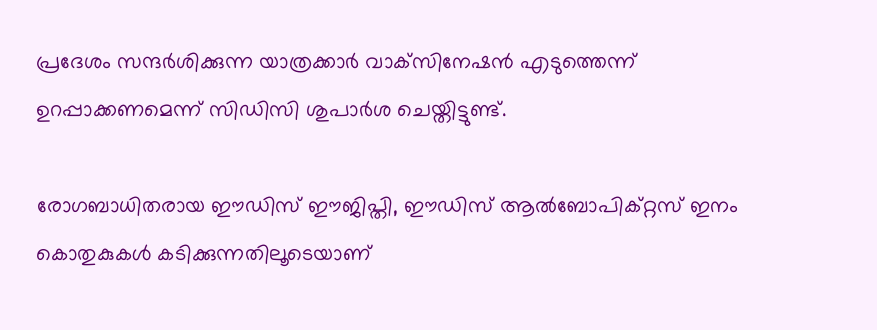പ്രദേശം സന്ദര്‍ശിക്കുന്ന യാത്രക്കാര്‍ വാക്‌സിനേഷന്‍ എടുത്തെന്ന് ഉറപ്പാക്കണമെന്ന് സിഡിസി ശുപാര്‍ശ ചെയ്തിട്ടുണ്ട്.

രോഗബാധിതരായ ഈഡിസ് ഈജിപ്തി, ഈഡിസ് ആല്‍ബോപിക്റ്റസ് ഇനം കൊതുകുകള്‍ കടിക്കുന്നതിലൂടെയാണ്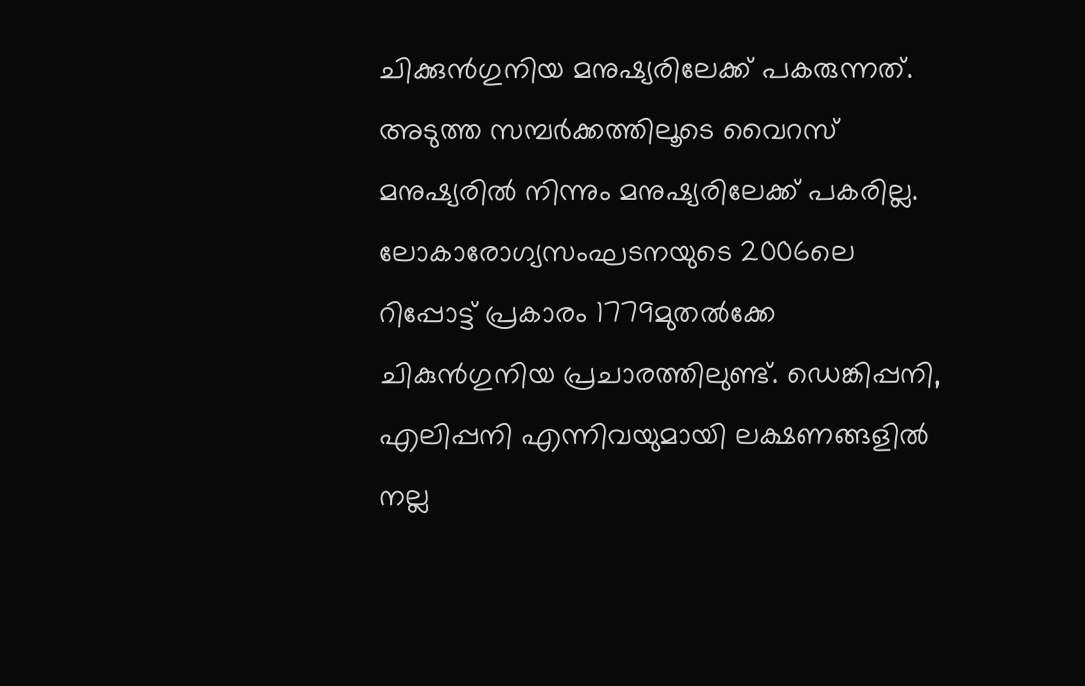ചിക്കുന്‍ഗുനിയ മനുഷ്യരിലേക്ക് പകരുന്നത്. അടുത്ത സമ്പര്‍ക്കത്തിലൂടെ വൈറസ് മനുഷ്യരില്‍ നിന്നും മനുഷ്യരിലേക്ക് പകരില്ല. ലോകാരോഗ്യസംഘടനയുടെ 2006ലെ റിപ്പോട്ട് പ്രകാരം 1779മുതല്‍ക്കേ ചികുന്‍ഗുനിയ പ്രചാരത്തിലുണ്ട്. ഡെങ്കിപ്പനി, എലിപ്പനി എന്നിവയുമായി ലക്ഷണങ്ങളില്‍ നല്ല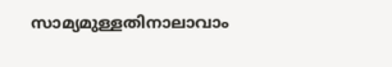സാമ്യമുള്ളതിനാലാവാം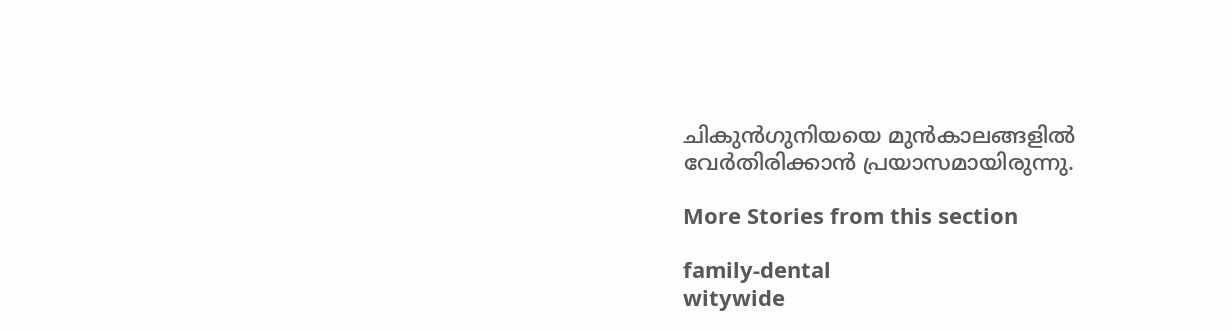ചികുന്‍ഗുനിയയെ മുന്‍കാലങ്ങളില്‍ വേര്‍തിരിക്കാന്‍ പ്രയാസമായിരുന്നു.

More Stories from this section

family-dental
witywide